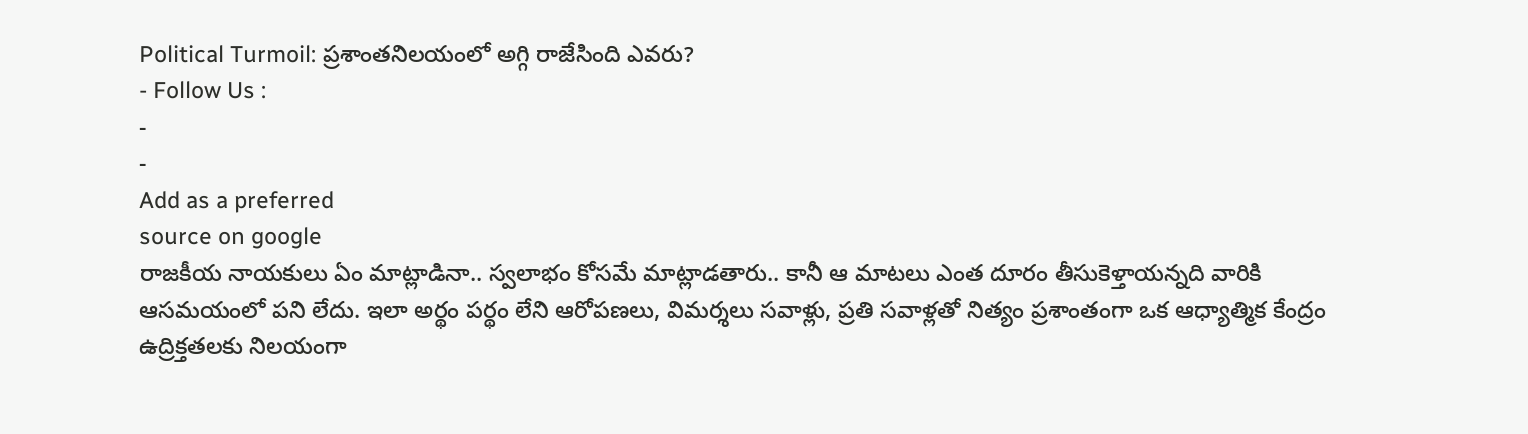Political Turmoil: ప్రశాంతనిలయంలో అగ్గి రాజేసింది ఎవరు?
- Follow Us :
-
-
Add as a preferred
source on google
రాజకీయ నాయకులు ఏం మాట్లాడినా.. స్వలాభం కోసమే మాట్లాడతారు.. కానీ ఆ మాటలు ఎంత దూరం తీసుకెళ్తాయన్నది వారికి ఆసమయంలో పని లేదు. ఇలా అర్థం పర్థం లేని ఆరోపణలు, విమర్శలు సవాళ్లు, ప్రతి సవాళ్లతో నిత్యం ప్రశాంతంగా ఒక ఆధ్యాత్మిక కేంద్రం ఉద్రిక్తతలకు నిలయంగా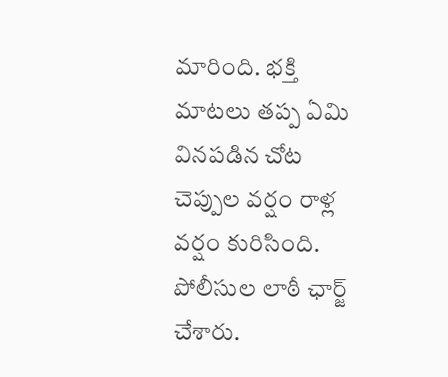మారింది. భక్తి మాటలు తప్ప ఏమి వినపడిన చోట చెప్పుల వర్షం రాళ్ల వర్షం కురిసింది. పోలీసుల లాఠీ ఛార్జ్ చేశారు.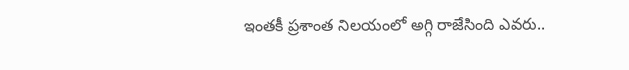ఇంతకీ ప్రశాంత నిలయంలో అగ్గి రాజేసింది ఎవరు..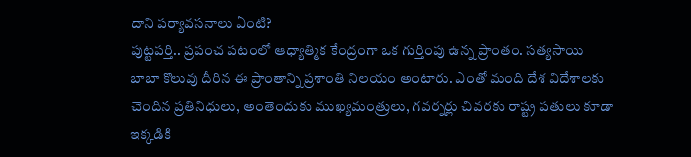దాని పర్యావసనాలు ఏంటి?
పుట్టపర్తి.. ప్రపంచ పటంలో ఆధ్యాత్మిక కేంద్రంగా ఒక గుర్తింపు ఉన్న ప్రాంతం. సత్యసాయి బాబా కొలువు దీరిన ఈ ప్రాంతాన్ని ప్రశాంతి నిలయం అంటారు. ఎంతో మంది దేశ విదేశాలకు చెందిన ప్రతినిధులు, అంతెందుకు ముఖ్యమంత్రులు, గవర్నర్లు చివరకు రాష్ట్ర పతులు కూడా ఇక్కడికి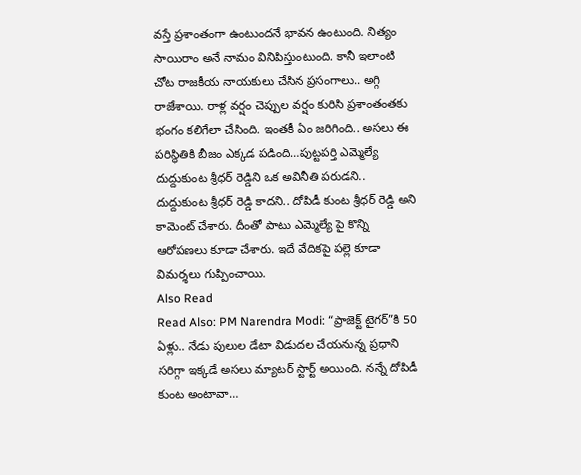వస్తే ప్రశాంతంగా ఉంటుందనే భావన ఉంటుంది. నిత్యం సాయిరాం అనే నామం వినిపిస్తుంటుంది. కానీ ఇలాంటి చోట రాజకీయ నాయకులు చేసిన ప్రసంగాలు.. అగ్గి రాజేశాయి. రాళ్ల వర్షం చెప్పుల వర్షం కురిసి ప్రశాంతంతకు భంగం కలిగేలా చేసింది. ఇంతకీ ఏం జరిగింది.. అసలు ఈ పరిస్థితికి బీజం ఎక్కడ పడింది…పుట్టపర్తి ఎమ్మెల్యే దుద్దుకుంట శ్రీధర్ రెడ్డిని ఒక అవినీతి పరుడని.. దుద్దుకుంట శ్రీధర్ రెడ్డి కాదని.. దోపిడీ కుంట శ్రీధర్ రెడ్డి అని కామెంట్ చేశారు. దీంతో పాటు ఎమ్మెల్యే పై కొన్ని ఆరోపణలు కూడా చేశారు. ఇదే వేదికపై పల్లె కూడా విమర్శలు గుప్పించాయి.
Also Read
Read Also: PM Narendra Modi: “ప్రాజెక్ట్ టైగర్”కి 50 ఏళ్లు.. నేడు పులుల డేటా విడుదల చేయనున్న ప్రధాని
సరిగ్గా ఇక్కడే అసలు మ్యాటర్ స్టార్ట్ అయింది. నన్నే దోపిడీ కుంట అంటావా…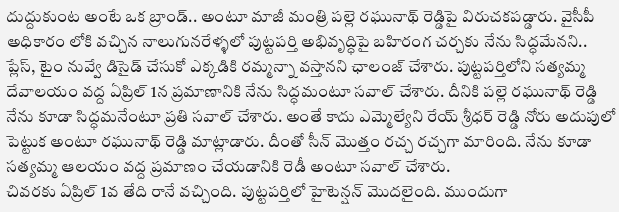దుద్దుకుంట అంటే ఒక బ్రాండ్.. అంటూ మాజీ మంత్రి పల్లె రఘునాథ్ రెడ్డిపై విరుచకపడ్డారు. వైసీపీ అధికారం లోకి వచ్చిన నాలుగునరేళ్ళలో పుట్టపర్తి అభివృద్ధిపై బహిరంగ చర్చకు నేను సిద్ధమేనని.. ప్లేస్, టైం నువ్వే డిసైడ్ చేసుకో ఎక్కడికి రమ్మన్నా వస్తానని ఛాలంజ్ చేశారు. పుట్టపర్తిలోని సత్యమ్మ దేవాలయం వద్ద ఏప్రిల్ 1న ప్రమాణానికి నేను సిద్ధమంటూ సవాల్ చేశారు. దీనికి పల్లె రఘునాథ్ రెడ్డి నేను కూడా సిద్ధమనేంటూ ప్రతి సవాల్ చేశారు. అంతే కాదు ఎమ్మెల్యేని రేయ్ శ్రీధర్ రెడ్డి నోరు అదుపులో పెట్టుక అంటూ రఘునాథ్ రెడ్డి మాట్లాడారు. దీంతో సీన్ మొత్తం రచ్చ రచ్చగా మారింది. నేను కూడా సత్యమ్మ ఆలయం వద్ద ప్రమాణం చేయడానికి రెడీ అంటూ సవాల్ చేశారు.
చివరకు ఏప్రిల్ 1వ తేది రానే వచ్చింది. పుట్టపర్తిలో హైటెన్షన్ మొదలైంది. ముందుగా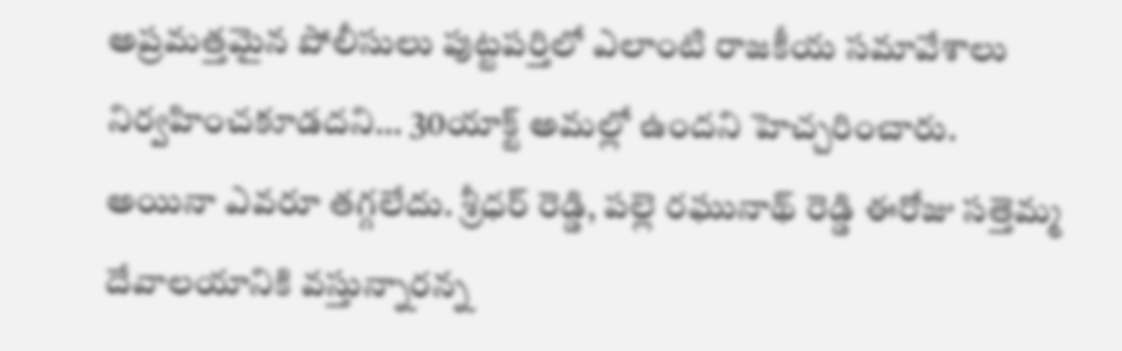అప్రమత్తమైన పోలీసులు పుట్టపర్తిలో ఎలాంటి రాజకీయ సమావేశాలు నిర్వహించకూడదని… 30యాక్ట్ అమల్లో ఉందని హెచ్చరించారు. అయినా ఎవరూ తగ్గలేదు. శ్రీధర్ రెడ్డి, పల్లె రఘునాథ్ రెడ్డి ఈరోజు సత్తెమ్మ దేవాలయానికి వస్తున్నారన్న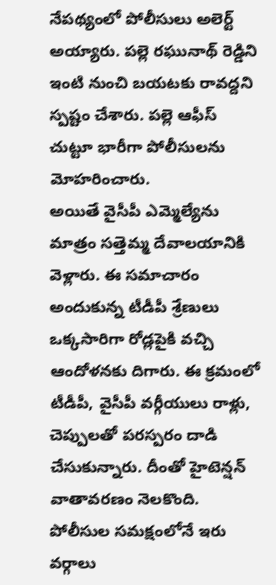నేపథ్యంలో పోలీసులు అలెర్ట్ అయ్యారు. పల్లె రఘునాథ్ రెడ్డిని ఇంటి నుంచి బయటకు రావద్దని స్పష్టం చేశారు. పల్లె ఆఫీస్ చుట్టూ భారీగా పోలీసులను మోహరించారు.
అయితే వైసీపీ ఎమ్మెల్యేను మాత్రం సత్తెమ్మ దేవాలయానికి వెళ్లారు. ఈ సమాచారం అందుకున్న టీడీపీ శ్రేణులు ఒక్కసారిగా రోడ్లపైకి వచ్చి ఆందోళనకు దిగారు. ఈ క్రమంలో టీడీపీ, వైసీపీ వర్గీయులు రాళ్లు, చెప్పులతో పరస్పరం దాడి చేసుకున్నారు. దీంతో హైటెన్షన్ వాతావరణం నెలకొంది. పోలీసుల సమక్షంలోనే ఇరు వర్గాలు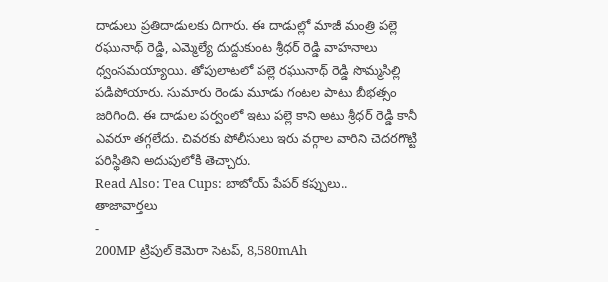దాడులు ప్రతిదాడులకు దిగారు. ఈ దాడుల్లో మాజీ మంత్రి పల్లె రఘునాథ్ రెడ్డి, ఎమ్మెల్యే దుద్దుకుంట శ్రీధర్ రెడ్డి వాహనాలు ధ్వంసమయ్యాయి. తోపులాటలో పల్లె రఘునాథ్ రెడ్డి సొమ్మసిల్లి పడిపోయారు. సుమారు రెండు మూడు గంటల పాటు బీభత్సం జరిగింది. ఈ దాడుల పర్వంలో ఇటు పల్లె కాని అటు శ్రీధర్ రెడ్డి కానీ ఎవరూ తగ్గలేదు. చివరకు పోలీసులు ఇరు వర్గాల వారిని చెదరగొట్టి పరిస్థితిని అదుపులోకి తెచ్చారు.
Read Also: Tea Cups: బాబోయ్ పేపర్ కప్పులు..
తాజావార్తలు
-
200MP ట్రిపుల్ కెమెరా సెటప్, 8,580mAh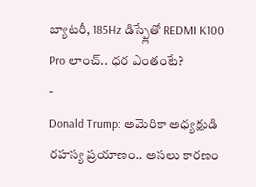బ్యాటరీ, 185Hz డిస్ప్లేతో REDMI K100 Pro లాంచ్.. ధర ఎంతంటే?
-
Donald Trump: అమెరికా అధ్యక్షుడి రహస్య ప్రయాణం.. అసలు కారణం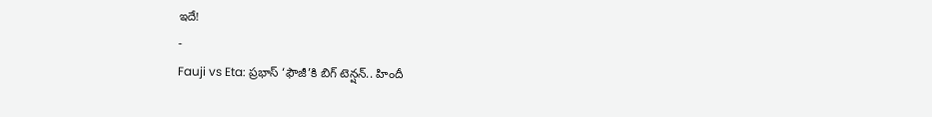ఇదే!
-
Fauji vs Eta: ప్రభాస్ ‘ఫౌజీ’కి బిగ్ టెన్షన్.. హిందీ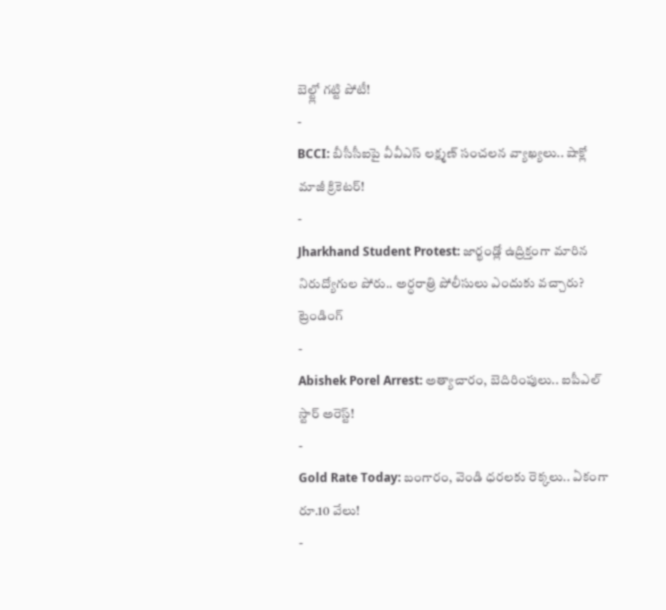బెల్ట్లో గట్టి పోటీ!
-
BCCI: బీసీసీఐపై వీవీఎస్ లక్ష్మణ్ సంచలన వ్యాఖ్యలు.. షాక్లో మాజీ క్రికెటర్!
-
Jharkhand Student Protest: జార్ఖండ్లో ఉద్రిక్తంగా మారిన నిరుద్యోగుల పోరు.. అర్ధరాత్రి పోలీసులు ఎందుకు వచ్చారు?
ట్రెండింగ్
-
Abishek Porel Arrest: అత్యాచారం, బెదిరింపులు.. ఐపీఎల్ స్టార్ అరెస్ట్!
-
Gold Rate Today: బంగారం, వెండి ధరలకు రెక్కలు.. ఏకంగా రూ.10 వేలు!
-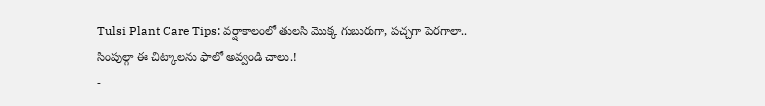Tulsi Plant Care Tips: వర్షాకాలంలో తులసి మొక్క గుబురుగా, పచ్చగా పెరగాలా.. సింపుల్గా ఈ చిట్కాలను ఫాలో అవ్వండి చాలు.!
-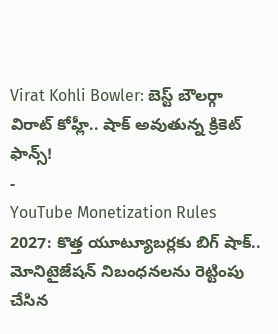Virat Kohli Bowler: బెస్ట్ బౌలర్గా విరాట్ కోహ్లీ.. షాక్ అవుతున్న క్రికెట్ ఫాన్స్!
-
YouTube Monetization Rules 2027: కొత్త యూట్యూబర్లకు బిగ్ షాక్.. మోనిటైజేషన్ నిబంధనలను రెట్టింపు చేసిన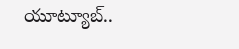యూట్యూబ్..